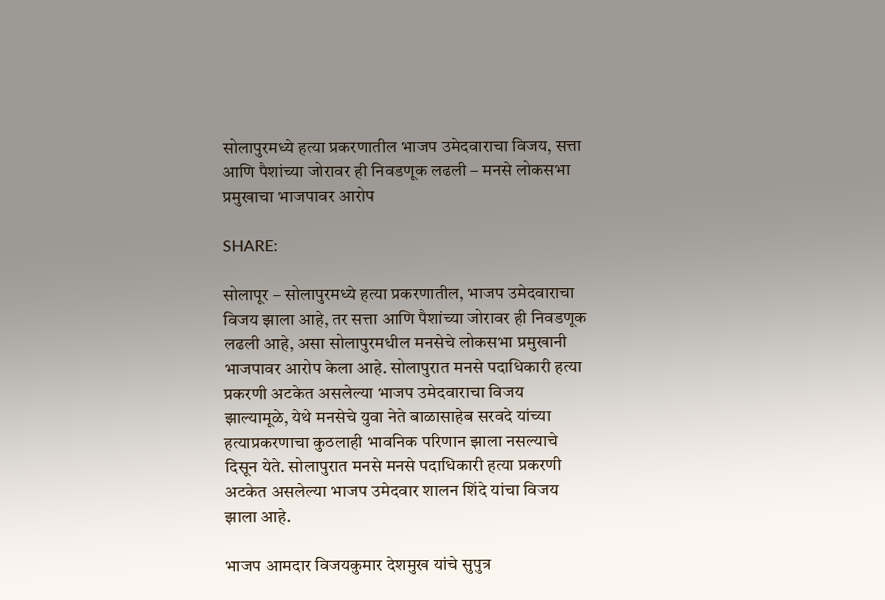सोलापुरमध्ये हत्या प्रकरणातील भाजप उमेदवाराचा विजय, सत्ता आणि पैशांच्या जोरावर ही निवडणूक लढली – मनसे लोकसभा प्रमुखाचा भाजपावर आरोप

SHARE:

सोलापूर – सोलापुरमध्ये हत्या प्रकरणातील, भाजप उमेदवाराचा विजय झाला आहे, तर सत्ता आणि पैशांच्या जोरावर ही निवडणूक लढली आहे, असा सोलापुरमधील मनसेचे लोकसभा प्रमुखानी भाजपावर आरोप केला आहे. सोलापुरात मनसे पदाधिकारी हत्या प्रकरणी अटकेत असलेल्या भाजप उमेदवाराचा विजय झाल्यामूळे, येथे मनसेचे युवा नेते बाळासाहेब सरवदे यांच्या हत्याप्रकरणाचा कुठलाही भावनिक परिणान झाला नसल्याचे दिसून येते. सोलापुरात मनसे मनसे पदाधिकारी हत्या प्रकरणी अटकेत असलेल्या भाजप उमेदवार शालन शिंदे यांचा विजय झाला आहे.

भाजप आमदार विजयकुमार देशमुख यांचे सुपुत्र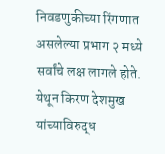निवडणुकीच्या रिंगणात असलेल्या प्रभाग २ मध्ये सर्वांचे लक्ष लागले होते. येथून किरण देशमुख यांच्याविरुद्ध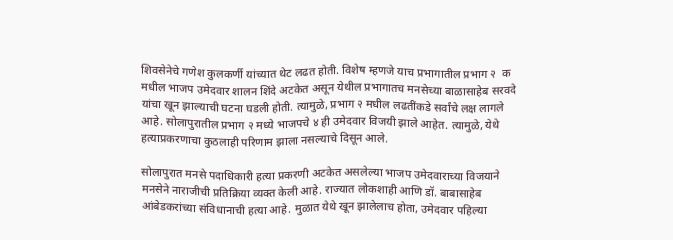शिवसेनेचे गणेश कुलकर्णी यांच्यात थेट लढत होती. विशेष म्हणजे याच प्रभागातील प्रभाग २  क मधील भाजप उमेदवार शालन शिंदे अटकेत असून येथील प्रभागातच मनसेच्या बाळासाहेब सरवदे यांचा खून झाल्याची घटना घडली होती. त्यामुळे, प्रभाग २ मधील लढतींकडे सर्वांचे लक्ष लागले आहे. सोलापुरातील प्रभाग २ मध्ये भाजपचे ४ ही उमेदवार विजयी झाले आहेत. त्यामुळे, येथे हत्याप्रकरणाचा कुठलाही परिणाम झाला नसल्याचे दिसून आले.

सोलापुरात मनसे पदाधिकारी हत्या प्रकरणी अटकेत असलेल्या भाजप उमेदवाराच्या विजयाने मनसेने नाराजीची प्रतिक्रिया व्यक्त केली आहे. राज्यात लोकशाही आणि डॉ. बाबासाहेब आंबेडकरांच्या संविधानाची हत्या आहे. मुळात येथे खून झालेलाच होता, उमेदवार पहिल्या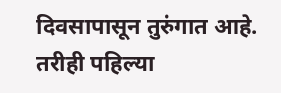दिवसापासून तुरुंगात आहे. तरीही पहिल्या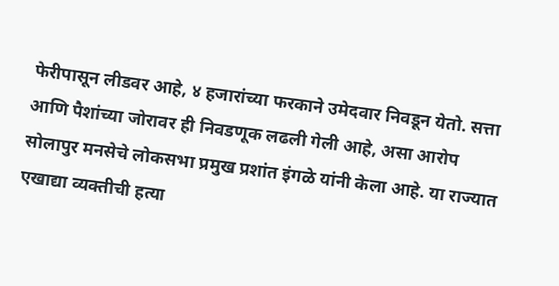फेरीपासून लीडवर आहे, ४ हजारांच्या फरकाने उमेदवार निवडून येतो. सत्ता आणि पैशांच्या जोरावर ही निवडणूक लढली गेली आहे, असा आरोप सोलापुर मनसेचे लोकसभा प्रमुख प्रशांत इंगळे यांनी केला आहे. या राज्यात एखाद्या व्यक्तीची हत्या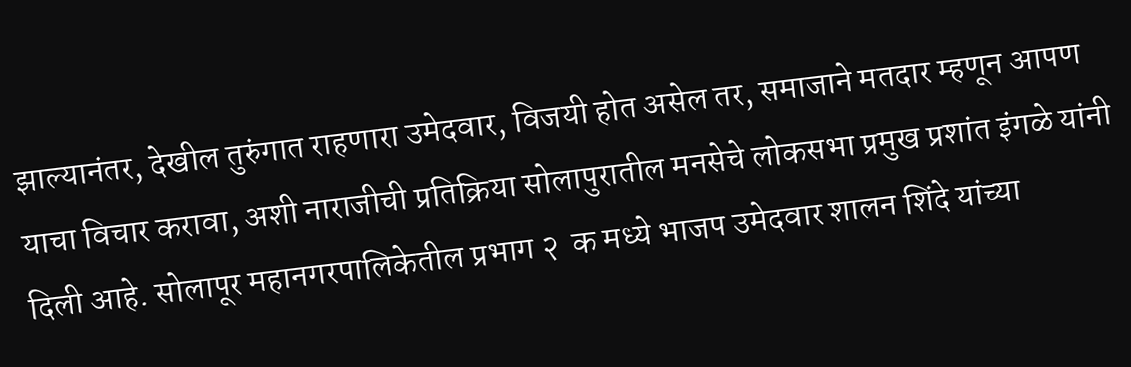झाल्यानंतर, देखील तुरुंगात राहणारा उमेदवार, विजयी होत असेल तर, समाजाने मतदार म्हणून आपण याचा विचार करावा, अशी नाराजीची प्रतिक्रिया सोलापुरातील मनसेचे लोकसभा प्रमुख प्रशांत इंगळे यांनी दिली आहे. सोलापूर महानगरपालिकेतील प्रभाग २  क मध्ये भाजप उमेदवार शालन शिंदे यांच्या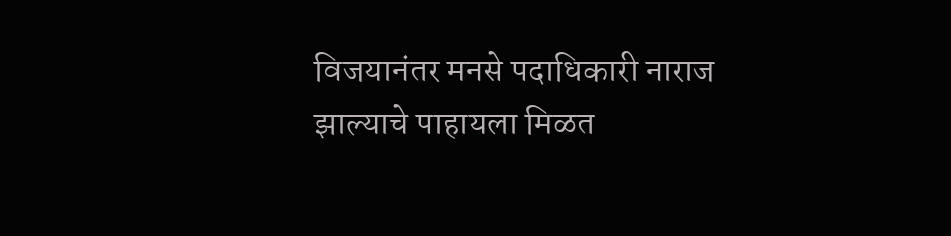विजयानंतर मनसे पदाधिकारी नाराज झाल्याचे पाहायला मिळत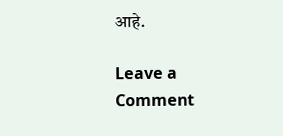आहे.

Leave a Comment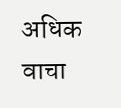अधिक वाचा